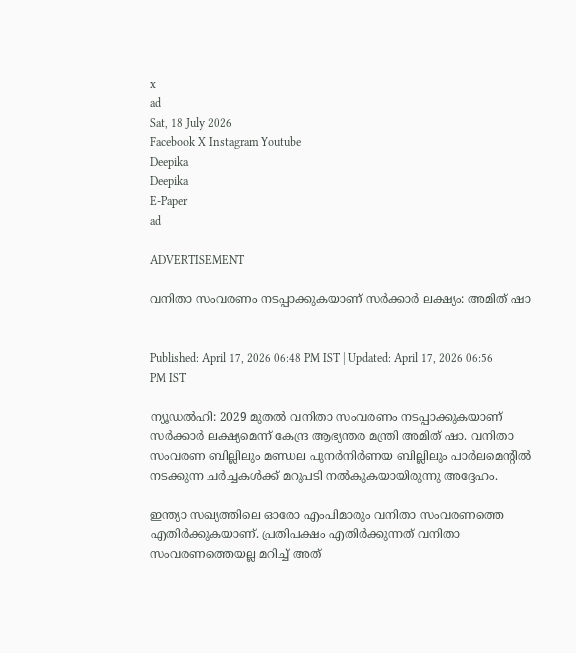x
ad
Sat, 18 July 2026
Facebook X Instagram Youtube
Deepika
Deepika
E-Paper
ad

ADVERTISEMENT

വനിതാ സംവരണം നടപ്പാക്കുകയാണ് സർക്കാർ ലക്ഷ്യം: അമിത് ഷാ


Published: April 17, 2026 06:48 PM IST | Updated: April 17, 2026 06:56 PM IST

ന്യൂഡൽഹി: 2029 മുതൽ വനിതാ സംവരണം നടപ്പാക്കുകയാണ് സർക്കാർ ലക്ഷ്യമെന്ന് കേന്ദ്ര ആഭ്യന്തര മന്ത്രി അമിത് ഷാ. വനിതാ സംവരണ ബില്ലിലും മണ്ഡല പുനർനിർണയ ബില്ലിലും പാർലമെന്‍റിൽ നടക്കുന്ന ചർച്ചകൾക്ക് മറുപടി നൽകുകയായിരുന്നു അദ്ദേഹം.

ഇന്ത്യാ സഖ്യത്തിലെ ഓരോ എംപിമാരും വനിതാ സംവരണത്തെ എതിർക്കുകയാണ്. പ്രതിപക്ഷം എതിർക്കുന്നത് വനിതാ സംവരണത്തെയല്ല മറിച്ച് അത്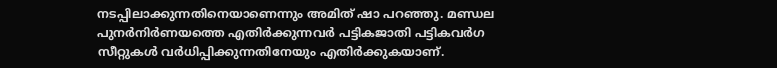നടപ്പിലാക്കുന്നതിനെയാണെന്നും അമിത് ഷാ പറഞ്ഞു. മണ്ഡല പുനർനിർണയത്തെ എതിർക്കുന്നവർ പട്ടികജാതി പട്ടികവർഗ സീറ്റുകൾ വർധിപ്പിക്കുന്നതിനേയും എതിർക്കുകയാണ്.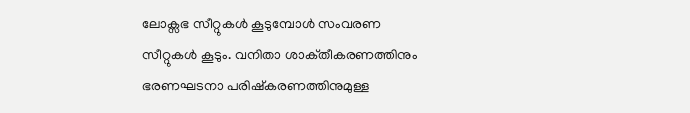ലോക്സഭ സീറ്റുകൾ കൂടുമ്പോൾ സംവരണ സീറ്റുകൾ കൂടും. വനിതാ ശാക്‌തീകരണത്തിനും ഭരണഘടനാ പരിഷ്‌കരണത്തിനുമുള്ള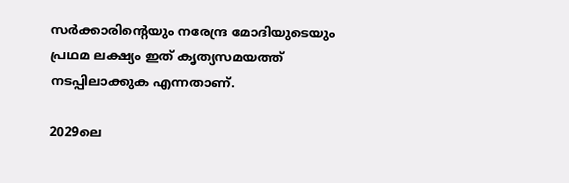സർക്കാരിന്‍റെയും നരേന്ദ്ര മോദിയുടെയും പ്രഥമ ലക്ഷ്യം ഇത് കൃത്യസമയത്ത് നടപ്പിലാക്കുക എന്നതാണ്.

2029ലെ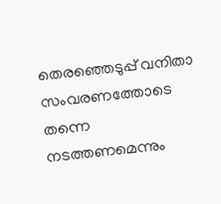തെരഞ്ഞെടുപ്പ് വനിതാ സംവരണത്തോടെ തന്നെ നടത്തണമെന്നും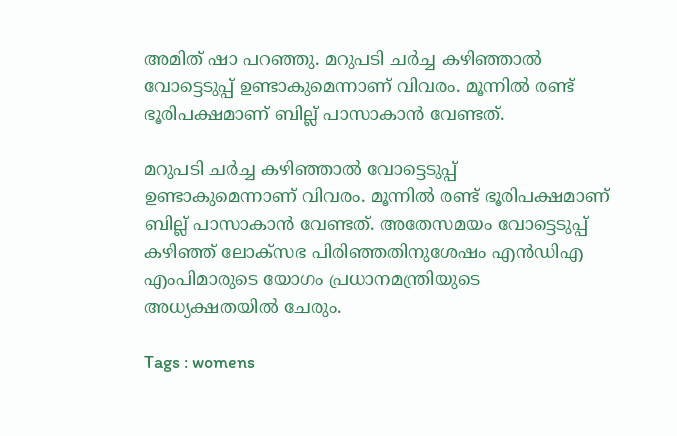അമിത് ഷാ പറഞ്ഞു. മറുപടി ചർച്ച കഴിഞ്ഞാൽ വോട്ടെടുപ്പ് ഉണ്ടാകുമെന്നാണ് വിവരം. മൂന്നിൽ രണ്ട് ഭൂരിപക്ഷമാണ് ബില്ല് പാസാകാൻ വേണ്ടത്.

മറുപടി ചർച്ച കഴിഞ്ഞാൽ വോട്ടെടുപ്പ് ഉണ്ടാകുമെന്നാണ് വിവരം. മൂന്നിൽ രണ്ട് ഭൂരിപക്ഷമാണ് ബില്ല് പാസാകാൻ വേണ്ടത്. അതേസമയം വോട്ടെടുപ്പ് കഴിഞ്ഞ് ലോക്‌സഭ പിരിഞ്ഞതിനുശേഷം എൻഡിഎ എംപിമാരുടെ യോഗം പ്രധാനമന്ത്രിയുടെ അധ്യക്ഷതയിൽ ചേരും.

Tags : womens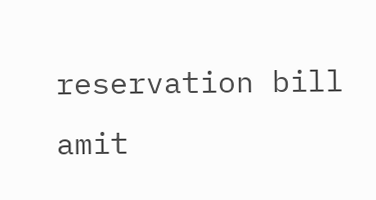reservation bill amit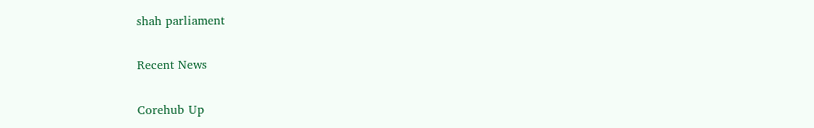shah parliament

Recent News

Corehub Up